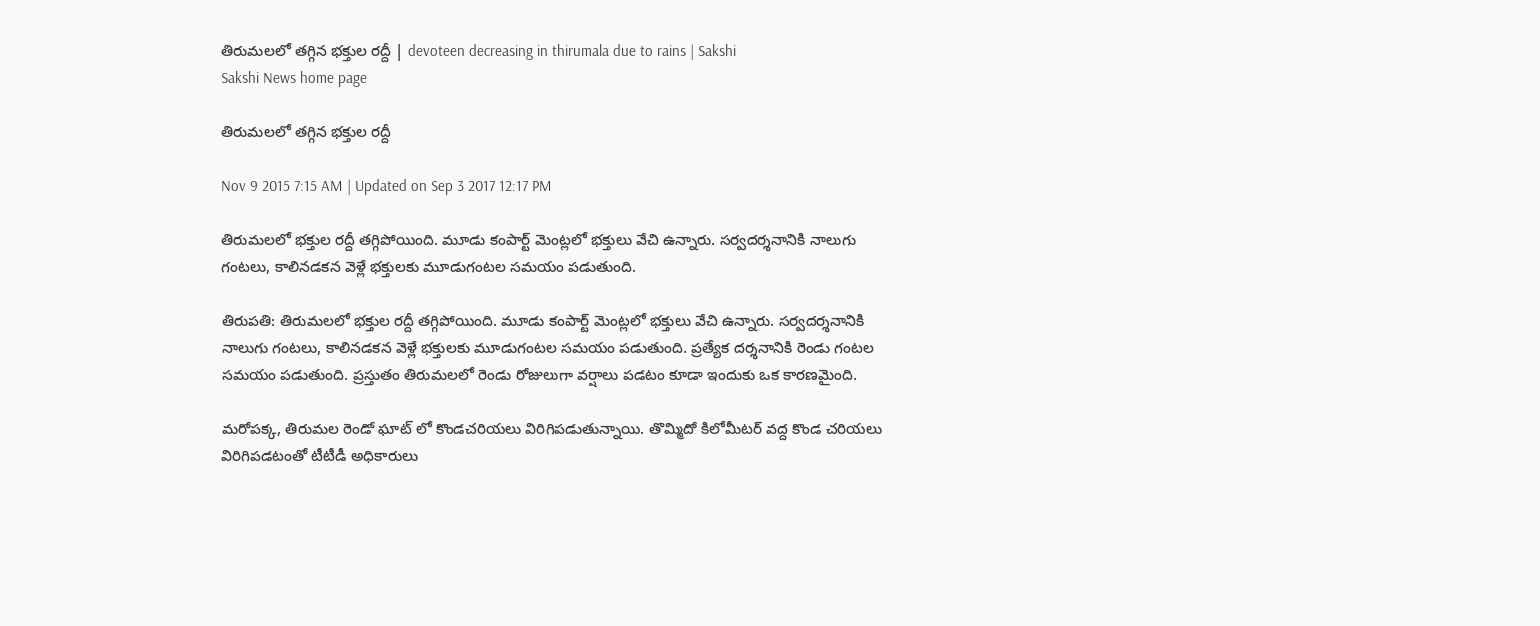తిరుమలలో తగ్గిన భక్తుల రద్దీ | devoteen decreasing in thirumala due to rains | Sakshi
Sakshi News home page

తిరుమలలో తగ్గిన భక్తుల రద్దీ

Nov 9 2015 7:15 AM | Updated on Sep 3 2017 12:17 PM

తిరుమలలో భక్తుల రద్దీ తగ్గిపోయింది. మూడు కంపార్ట్ మెంట్లలో భక్తులు వేచి ఉన్నారు. సర్వదర్శనానికి నాలుగు గంటలు, కాలినడకన వెళ్లే భక్తులకు మూడుగంటల సమయం పడుతుంది.

తిరుపతి: తిరుమలలో భక్తుల రద్దీ తగ్గిపోయింది. మూడు కంపార్ట్ మెంట్లలో భక్తులు వేచి ఉన్నారు. సర్వదర్శనానికి నాలుగు గంటలు, కాలినడకన వెళ్లే భక్తులకు మూడుగంటల సమయం పడుతుంది. ప్రత్యేక దర్శనానికి రెండు గంటల సమయం పడుతుంది. ప్రస్తుతం తిరుమలలో రెండు రోజులుగా వర్షాలు పడటం కూడా ఇందుకు ఒక కారణమైంది.

మరోపక్క, తిరుమల రెండో ఘాట్ లో కొండచరియలు విరిగిపడుతున్నాయి. తొమ్మిదో కిలోమీటర్ వద్ద కొండ చరియలు విరిగిపడటంతో టీటీడీ అధికారులు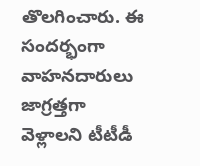తొలగించారు. ఈ సందర్భంగా వాహనదారులు జాగ్రత్తగా వెళ్లాలని టీటీడీ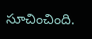సూచించింది.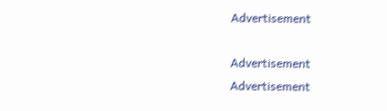Advertisement

Advertisement
Advertisement